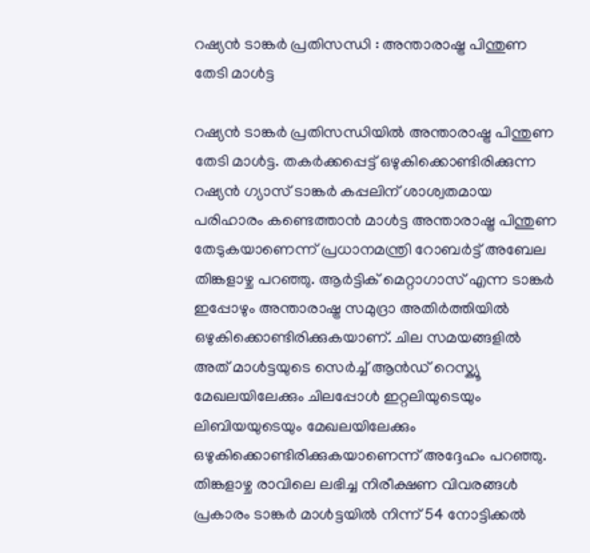റഷ്യൻ ടാങ്കർ പ്രതിസന്ധി : അന്താരാഷ്ട്ര പിന്തുണ തേടി മാൾട്ട

റഷ്യൻ ടാങ്കർ പ്രതിസന്ധിയിൽ അന്താരാഷ്ട്ര പിന്തുണ തേടി മാൾട്ട. തകർക്കപ്പെട്ട് ഒഴുകിക്കൊണ്ടിരിക്കുന്ന റഷ്യൻ ഗ്യാസ് ടാങ്കർ കപ്പലിന് ശാശ്വതമായ പരിഹാരം കണ്ടെത്താൻ മാൾട്ട അന്താരാഷ്ട്ര പിന്തുണ തേടുകയാണെന്ന് പ്രധാനമന്ത്രി റോബർട്ട് അബേല തിങ്കളാഴ്ച പറഞ്ഞു. ആർട്ടിക് മെറ്റാഗാസ് എന്ന ടാങ്കർ ഇപ്പോഴും അന്താരാഷ്ട്ര സമുദ്രാ അതിർത്തിയിൽ ഒഴുകിക്കൊണ്ടിരിക്കുകയാണ്. ചില സമയങ്ങളിൽ അത് മാൾട്ടയുടെ സെർച്ച് ആൻഡ് റെസ്ക്യൂ മേഖലയിലേക്കും ചിലപ്പോൾ ഇറ്റലിയുടെയും ലിബിയയുടെയും മേഖലയിലേക്കും ഒഴുകിക്കൊണ്ടിരിക്കുകയാണെന്ന് അദ്ദേഹം പറഞ്ഞു. തിങ്കളാഴ്ച രാവിലെ ലഭിച്ച നിരീക്ഷണ വിവരങ്ങൾ പ്രകാരം ടാങ്കർ മാൾട്ടയിൽ നിന്ന് 54 നോട്ടിക്കൽ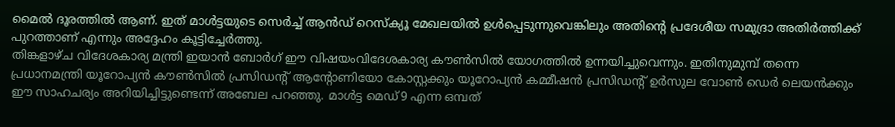മൈൽ ദൂരത്തിൽ ആണ്. ഇത് മാൾട്ടയുടെ സെർച്ച് ആൻഡ് റെസ്ക്യൂ മേഖലയിൽ ഉൾപ്പെടുന്നുവെങ്കിലും അതിന്റെ പ്രദേശീയ സമുദ്രാ അതിർത്തിക്ക് പുറത്താണ് എന്നും അദ്ദേഹം കൂട്ടിച്ചേർത്തു.
തിങ്കളാഴ്ച വിദേശകാര്യ മന്ത്രി ഇയാൻ ബോർഗ് ഈ വിഷയംവിദേശകാര്യ കൗൺസിൽ യോഗത്തിൽ ഉന്നയിച്ചുവെന്നും. ഇതിനുമുമ്പ് തന്നെ പ്രധാനമന്ത്രി യൂറോപ്യൻ കൗൺസിൽ പ്രസിഡന്റ് ആന്റോണിയോ കോസ്റ്റക്കും യൂറോപ്യൻ കമ്മീഷൻ പ്രസിഡന്റ് ഉർസുല വോൺ ഡെർ ലെയൻക്കും ഈ സാഹചര്യം അറിയിച്ചിട്ടുണ്ടെന്ന് അബേല പറഞ്ഞു. മാൾട്ട മെഡ്9 എന്ന ഒമ്പത്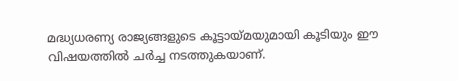മദ്ധ്യധരണ്യ രാജ്യങ്ങളുടെ കൂട്ടായ്മയുമായി കൂടിയും ഈ വിഷയത്തിൽ ചർച്ച നടത്തുകയാണ്.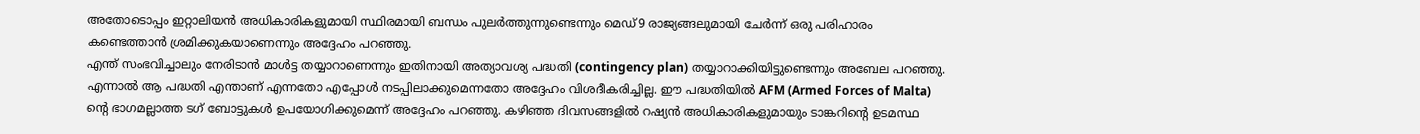അതോടൊപ്പം ഇറ്റാലിയൻ അധികാരികളുമായി സ്ഥിരമായി ബന്ധം പുലർത്തുന്നുണ്ടെന്നും മെഡ്9 രാജ്യങ്ങലുമായി ചേർന്ന് ഒരു പരിഹാരം കണ്ടെത്താൻ ശ്രമിക്കുകയാണെന്നും അദ്ദേഹം പറഞ്ഞു.
എന്ത് സംഭവിച്ചാലും നേരിടാൻ മാൾട്ട തയ്യാറാണെന്നും ഇതിനായി അത്യാവശ്യ പദ്ധതി (contingency plan) തയ്യാറാക്കിയിട്ടുണ്ടെന്നും അബേല പറഞ്ഞു. എന്നാൽ ആ പദ്ധതി എന്താണ് എന്നതോ എപ്പോൾ നടപ്പിലാക്കുമെന്നതോ അദ്ദേഹം വിശദീകരിച്ചില്ല. ഈ പദ്ധതിയിൽ AFM (Armed Forces of Malta) ന്റെ ഭാഗമല്ലാത്ത ടഗ് ബോട്ടുകൾ ഉപയോഗിക്കുമെന്ന് അദ്ദേഹം പറഞ്ഞു. കഴിഞ്ഞ ദിവസങ്ങളിൽ റഷ്യൻ അധികാരികളുമായും ടാങ്കറിന്റെ ഉടമസ്ഥ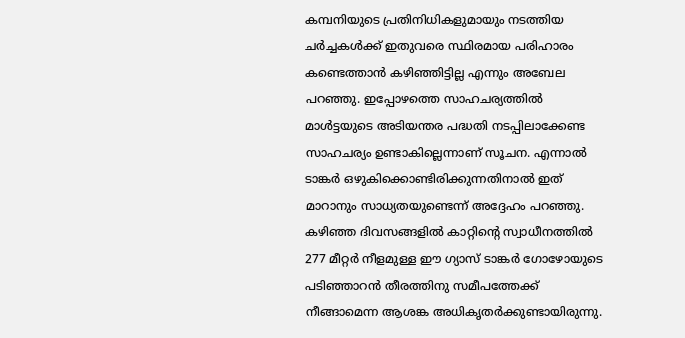കമ്പനിയുടെ പ്രതിനിധികളുമായും നടത്തിയ ചർച്ചകൾക്ക് ഇതുവരെ സ്ഥിരമായ പരിഹാരം കണ്ടെത്താൻ കഴിഞ്ഞിട്ടില്ല എന്നും അബേല പറഞ്ഞു. ഇപ്പോഴത്തെ സാഹചര്യത്തിൽ മാൾട്ടയുടെ അടിയന്തര പദ്ധതി നടപ്പിലാക്കേണ്ട സാഹചര്യം ഉണ്ടാകില്ലെന്നാണ് സൂചന. എന്നാൽ ടാങ്കർ ഒഴുകിക്കൊണ്ടിരിക്കുന്നതിനാൽ ഇത് മാറാനും സാധ്യതയുണ്ടെന്ന് അദ്ദേഹം പറഞ്ഞു.
കഴിഞ്ഞ ദിവസങ്ങളിൽ കാറ്റിന്റെ സ്വാധീനത്തിൽ 277 മീറ്റർ നീളമുള്ള ഈ ഗ്യാസ് ടാങ്കർ ഗോഴോയുടെ പടിഞ്ഞാറൻ തീരത്തിനു സമീപത്തേക്ക് നീങ്ങാമെന്ന ആശങ്ക അധികൃതർക്കുണ്ടായിരുന്നു.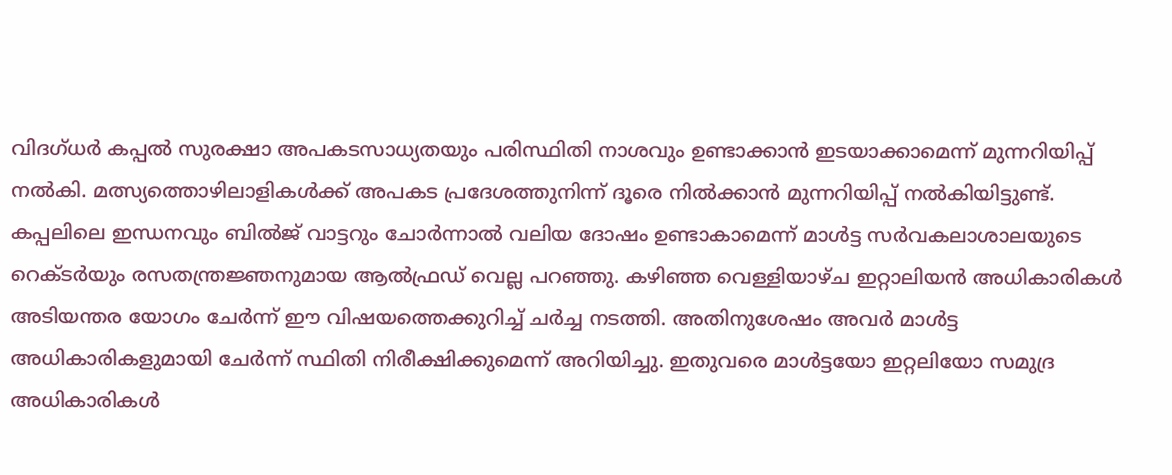വിദഗ്ധർ കപ്പൽ സുരക്ഷാ അപകടസാധ്യതയും പരിസ്ഥിതി നാശവും ഉണ്ടാക്കാൻ ഇടയാക്കാമെന്ന് മുന്നറിയിപ്പ് നൽകി. മത്സ്യത്തൊഴിലാളികൾക്ക് അപകട പ്രദേശത്തുനിന്ന് ദൂരെ നിൽക്കാൻ മുന്നറിയിപ്പ് നൽകിയിട്ടുണ്ട്. കപ്പലിലെ ഇന്ധനവും ബിൽജ് വാട്ടറും ചോർന്നാൽ വലിയ ദോഷം ഉണ്ടാകാമെന്ന് മാൾട്ട സർവകലാശാലയുടെ റെക്ടർയും രസതന്ത്രജ്ഞനുമായ ആൽഫ്രഡ് വെല്ല പറഞ്ഞു. കഴിഞ്ഞ വെള്ളിയാഴ്ച ഇറ്റാലിയൻ അധികാരികൾ അടിയന്തര യോഗം ചേർന്ന് ഈ വിഷയത്തെക്കുറിച്ച് ചർച്ച നടത്തി. അതിനുശേഷം അവർ മാൾട്ട അധികാരികളുമായി ചേർന്ന് സ്ഥിതി നിരീക്ഷിക്കുമെന്ന് അറിയിച്ചു. ഇതുവരെ മാൾട്ടയോ ഇറ്റലിയോ സമുദ്ര അധികാരികൾ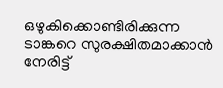ഒഴുകിക്കൊണ്ടിരിക്കുന്ന ടാങ്കറെ സുരക്ഷിതമാക്കാൻ നേരിട്ട്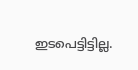ഇടപെട്ടിട്ടില്ല.